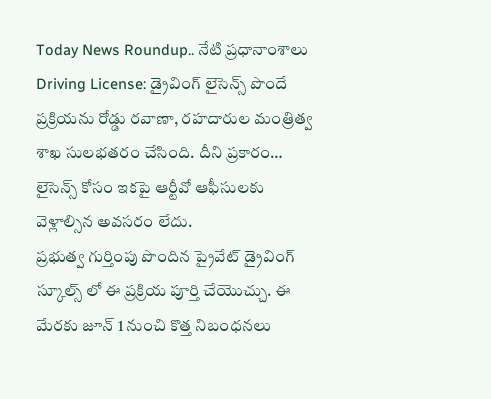Today News Roundup.. నేటి ప్రధానాంశాలు
Driving License: డ్రైవింగ్ లైసెన్స్ పొందే ప్రక్రియను రోడ్డు రవాణా, రహదారుల మంత్రిత్వ శాఖ సులభతరం చేసింది. దీని ప్రకారం… లైసెన్స్ కోసం ఇకపై ఆర్టీవో ఆఫీసులకు వెళ్లాల్సిన అవసరం లేదు.
ప్రభుత్వ గుర్తింపు పొందిన ప్రైవేట్ డ్రైవింగ్ స్కూల్స్ లో ఈ ప్రక్రియ పూర్తి చేయొచ్చు. ఈ మేరకు జూన్ 1 నుంచి కొత్త నిబంధనలు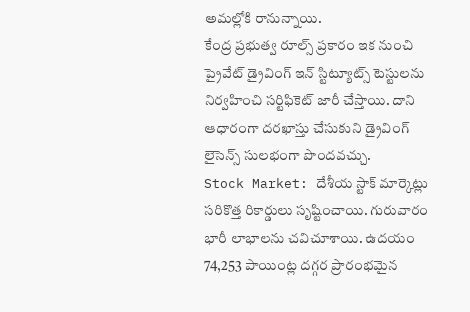అమల్లోకి రానున్నాయి.
కేంద్ర ప్రభుత్వ రూల్స్ ప్రకారం ఇక నుంచి ప్రైవేట్ డ్రైవింగ్ ఇన్ స్టిట్యూట్స్ టెస్టులను నిర్వహించి సర్టిఫికెట్ జారీ చేస్తాయి. దాని ఆధారంగా దరఖాస్తు చేసుకుని డ్రైవింగ్ లైసెన్స్ సులభంగా పొందవచ్చు.
Stock Market: దేశీయ స్టాక్ మార్కెట్లు సరికొత్త రికార్డులు సృష్టించాయి. గురువారం భారీ లాభాలను చవిచూశాయి. ఉదయం 74,253 పాయింట్ల దగ్గర ప్రారంభమైన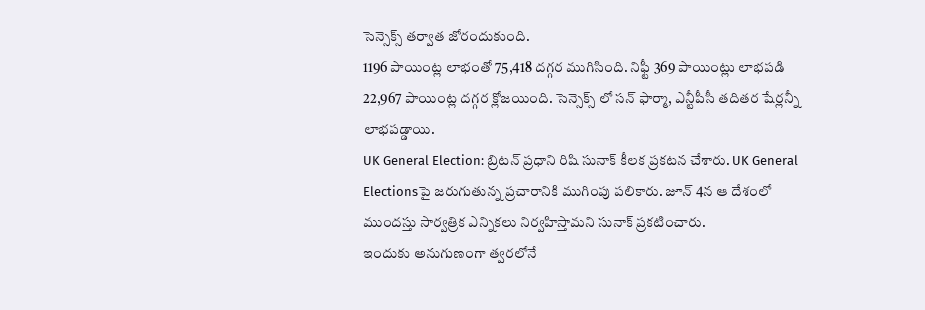సెన్సెక్స్ తర్వాత జోరందుకుంది.
1196 పాయింట్ల లాభంతో 75,418 దగ్గర ముగిసింది. నిఫ్టీ 369 పాయింట్లు లాభపడి 22,967 పాయింట్ల దగ్గర క్లోజయింది. సెన్సెక్స్ లో సన్ ఫార్మా, ఎన్టీపీసీ తదితర షేర్లన్నీ లాభపడ్డాయి.
UK General Election: బ్రిటన్ ప్రధాని రిషి సునాక్ కీలక ప్రకటన చేశారు. UK General Electionsపై జరుగుతున్న ప్రచారానికి ముగింపు పలికారు. జూన్ 4న ఆ దేశంలో ముందస్తు సార్వత్రిక ఎన్నికలు నిర్వహిస్తామని సునాక్ ప్రకటించారు.
ఇందుకు అనుగుణంగా త్వరలోనే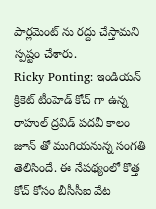పార్లమెంట్ ను రద్దు చేస్తామని స్పష్టం చేశారు.
Ricky Ponting: ఇండియన్ క్రికెట్ టీంహెడ్ కోచ్ గా ఉన్న రాహుల్ ద్రవిడ్ పదవీ కాలం జూన్ తో ముగియనున్న సంగతి తెలిసిందే. ఈ నేపథ్యంలో కొత్త కోచ్ కోసం బీసీసీఐ వేట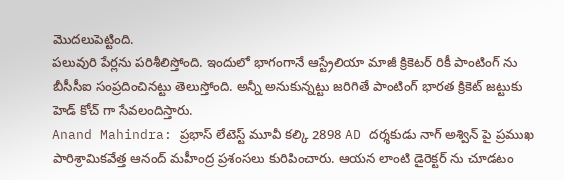మొదలుపెట్టింది.
పలువురి పేర్లను పరిశీలిస్తోంది. ఇందులో భాగంగానే ఆస్ట్రేలియా మాజీ క్రికెటర్ రికీ పాంటింగ్ ను బీసీసీఐ సంప్రదించినట్టు తెలుస్తోంది. అన్నీ అనుకున్నట్టు జరిగితే పాంటింగ్ భారత క్రికెట్ జట్టుకు హెడ్ కోచ్ గా సేవలందిస్తారు.
Anand Mahindra: ప్రభాస్ లేటెస్ట్ మూవీ కల్కి 2898 AD దర్శకుడు నాగ్ అశ్విన్ పై ప్రముఖ పారిశ్రామికవేత్త ఆనంద్ మహీంద్ర ప్రశంసలు కురిపించారు. ఆయన లాంటి డైరెక్టర్ ను చూడటం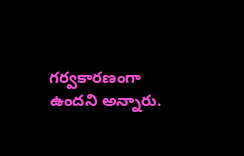గర్వకారణంగా ఉందని అన్నారు.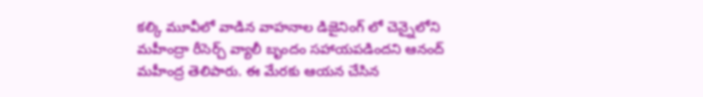కల్కి మూవీలో వాడిన వాహనాల డిజైనింగ్ లో చెన్నైలోని మహీంద్రా రీసెర్చ్ వ్యాలీ బృందం సహాయపడిందని ఆనంద్ మహీంద్ర తెలిపారు. ఈ మేరకు ఆయన చేసిన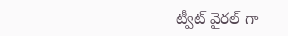ట్వీట్ వైరల్ గా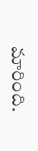మారింది.